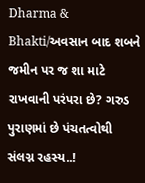Dharma & Bhakti/અવસાન બાદ શબને જમીન પર જ શા માટે રાખવાની પરંપરા છે? ગરુડ પુરાણમાં છે પંચતત્વોથી સંલગ્ન રહસ્ય..!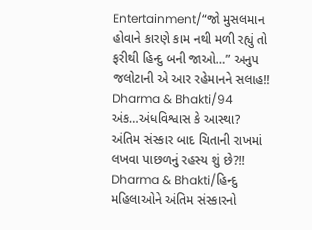Entertainment/“જો મુસલમાન હોવાને કારણે કામ નથી મળી રહ્યું તો ફરીથી હિન્દુ બની જાઓ…” અનુપ જલોટાની એ આર રહેમાનને સલાહ!!
Dharma & Bhakti/94 અંક…અંધવિશ્વાસ કે આસ્થા? અંતિમ સંસ્કાર બાદ ચિતાની રાખમાં લખવા પાછળનું રહસ્ય શું છે?!!
Dharma & Bhakti/હિન્દુ મહિલાઓને અંતિમ સંસ્કારનો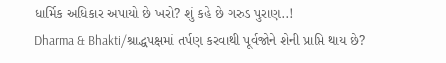ધાર્મિક અધિકાર અપાયો છે ખરો? શું કહે છે ગરુડ પુરાણ..!
Dharma & Bhakti/શ્રાદ્ધપક્ષમાં તર્પણ કરવાથી પૂર્વજોને શેની પ્રાપ્તિ થાય છે?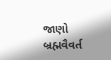જાણો બ્રહ્મવૈવર્ત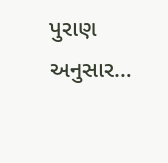પુરાણ અનુસાર…